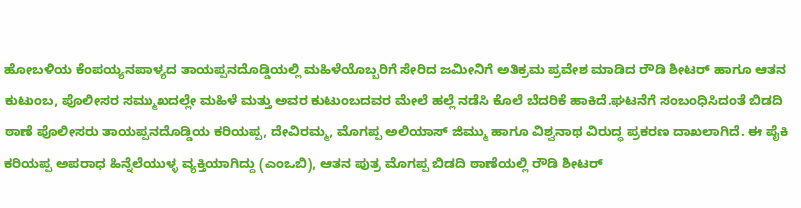ಹೋಬಳಿಯ ಕೆಂಪಯ್ಯನಪಾಳ್ಯದ ತಾಯಪ್ಪನದೊಡ್ಡಿಯಲ್ಲಿ ಮಹಿಳೆಯೊಬ್ಬರಿಗೆ ಸೇರಿದ ಜಮೀನಿಗೆ ಅತಿಕ್ರಮ ಪ್ರವೇಶ ಮಾಡಿದ ರೌಡಿ ಶೀಟರ್ ಹಾಗೂ ಆತನ ಕುಟುಂಬ, ಪೊಲೀಸರ ಸಮ್ಮುಖದಲ್ಲೇ ಮಹಿಳೆ ಮತ್ತು ಅವರ ಕುಟುಂಬದವರ ಮೇಲೆ ಹಲ್ಲೆ ನಡೆಸಿ ಕೊಲೆ ಬೆದರಿಕೆ ಹಾಕಿದೆ.ಘಟನೆಗೆ ಸಂಬಂಧಿಸಿದಂತೆ ಬಿಡದಿ ಠಾಣೆ ಪೊಲೀಸರು ತಾಯಪ್ಪನದೊಡ್ಡಿಯ ಕರಿಯಪ್ಪ, ದೇವಿರಮ್ಮ, ಮೊಗಪ್ಪ ಅಲಿಯಾಸ್ ಜಿಮ್ಮು ಹಾಗೂ ವಿಶ್ವನಾಥ ವಿರುದ್ಧ ಪ್ರಕರಣ ದಾಖಲಾಗಿದೆ. ಈ ಪೈಕಿ ಕರಿಯಪ್ಪ ಅಪರಾಧ ಹಿನ್ನೆಲೆಯುಳ್ಳ ವ್ಯಕ್ತಿಯಾಗಿದ್ದು (ಎಂಒಬಿ), ಆತನ ಪುತ್ರ ಮೊಗಪ್ಪ ಬಿಡದಿ ಠಾಣೆಯಲ್ಲಿ ರೌಡಿ ಶೀಟರ್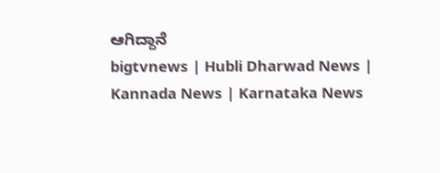ಆಗಿದ್ದಾನೆ
bigtvnews | Hubli Dharwad News | Kannada News | Karnataka News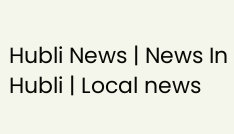Hubli News | News In Hubli | Local news